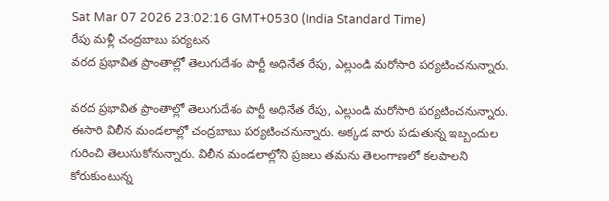Sat Mar 07 2026 23:02:16 GMT+0530 (India Standard Time)
రేపు మళ్లీ చంద్రబాబు పర్యటన
వరద ప్రభావిత ప్రాంతాల్లో తెలుగుదేశం పార్టీ అధినేత రేపు, ఎల్లుండి మరోసారి పర్యటించనున్నారు.

వరద ప్రభావిత ప్రాంతాల్లో తెలుగుదేశం పార్టీ అధినేత రేపు, ఎల్లుండి మరోసారి పర్యటించనున్నారు. ఈసారి విలీన మండలాల్లో చంద్రబాబు పర్యటించనున్నారు. అక్కడ వారు పడుతున్న ఇబ్బందుల గురించి తెలుసుకోనున్నారు. విలీన మండలాల్లోని ప్రజలు తమను తెలంగాణలో కలపాలని కోరుకుంటున్న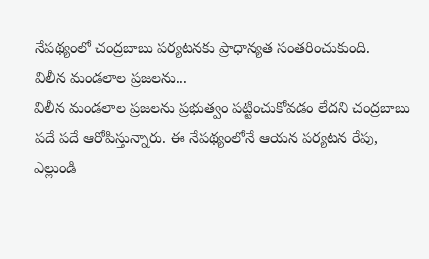నేపథ్యంలో చంద్రబాబు పర్యటనకు ప్రాధాన్యత సంతరించుకుంది.
విలీన మండలాల ప్రజలను...
విలీన మండలాల ప్రజలను ప్రభుత్వం పట్టించుకోవడం లేదని చంద్రబాబు పదే పదే ఆరోపిస్తున్నారు. ఈ నేపథ్యంలోనే ఆయన పర్యటన రేపు, ఎల్లుండి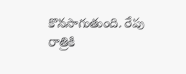కొనసాగుతుంది. రేపు రాత్రికి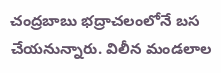చంద్రబాబు భద్రాచలంలోనే బస చేయనున్నారు. విలీన మండలాల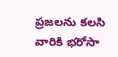ప్రజలను కలసి వారికి భరోసా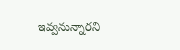ఇవ్వనున్నారని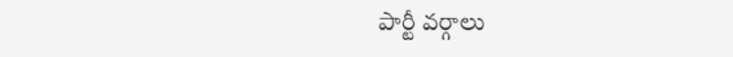పార్టీ వర్గాలు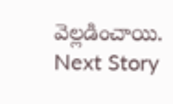వెల్లడించాయి.
Next Story